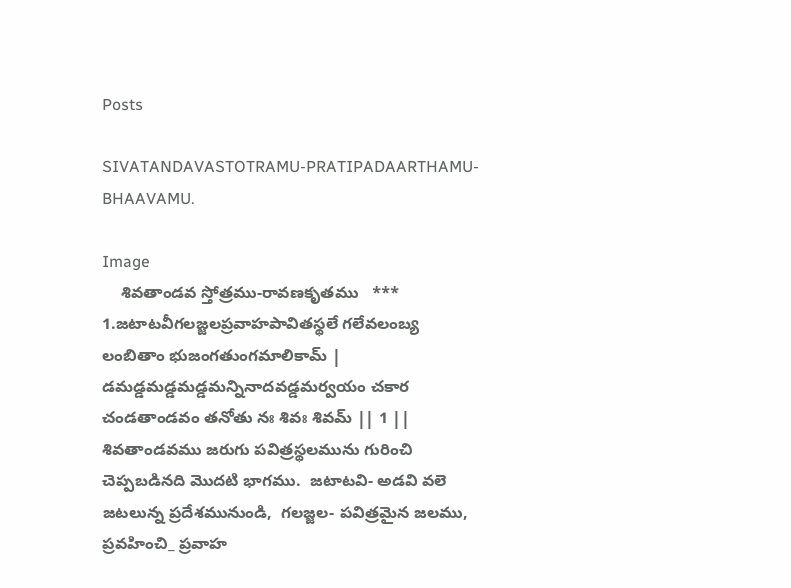Posts

SIVATANDAVASTOTRAMU-PRATIPADAARTHAMU-BHAAVAMU.

Image
    శివతాండవ స్తోత్రము-రావణకృతము   *** 1.జటాటవీగలజ్జలప్రవాహపావితస్థలే గలేవలంబ్య లంబితాం భుజంగతుంగమాలికామ్ | డమడ్డమడ్డమడ్డమన్నినాదవడ్డమర్వయం చకార చండతాండవం తనోతు నః శివః శివమ్ || 1 ||  శివతాండవము జరుగు పవిత్రస్థలమును గురించి చెప్పబడినది మొదటి భాగము.  జటాటవి- అడవి వలె జటలున్న ప్రదేశమునుండి,  గలజ్జల- పవిత్రమైన జలము,  ప్రవహించి_ ప్రవాహ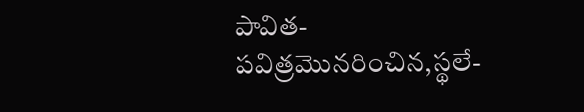పావిత-పవిత్రమొనరించిన,స్థలే-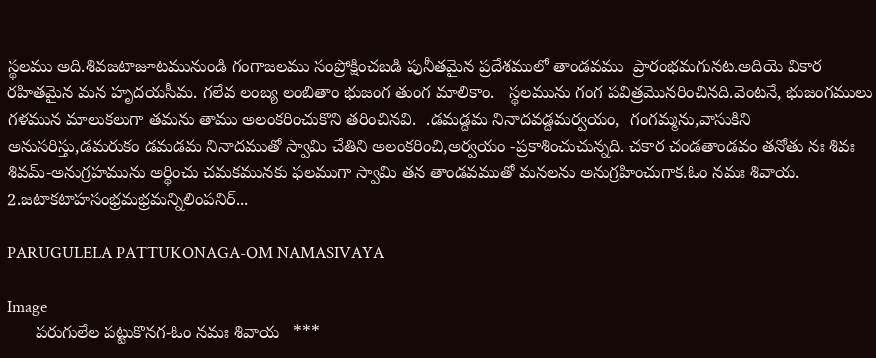స్థలము అది.శివజటాజూటమునుండి గంగాజలము సంప్రోక్షించబడి పునీతమైన ప్రదేశములో తాండవము  ప్రారంభమగునట.అదియె వికార రహితమైన మన హృదయసీమ. గలేవ లంబ్య లంబితాం భుజంగ తుంగ మాలికాం.   స్థలమును గంగ పవిత్రమొనరించినది.వెంటనే, భుజంగములు గళమున మాలుకలుగా తమను తాము అలంకరించుకొని తరించినవి.  .డమడ్దమ నినాదవడ్దమర్వయం,  గంగమ్మను,వాసుకిని అనుసరిస్తు,డమరుకం డమడమ నినాదముతో స్వామి చేతిని అలంకరించి,అర్వయం -ప్రకాశించుచున్నది. చకార చండతాండవం తనోతు నః శివః శివమ్-అనుగ్రహమును అర్థించు చమకమునకు ఫలముగా స్వామి తన తాండవముతో మనలను అనుగ్రహించుగాక.ఓం నమః శివాయ. 2.జటాకటాహసంభ్రమభ్రమన్నిలింపనిర్...

PARUGULELA PATTUKONAGA-OM NAMASIVAYA

Image
      పరుగులేల పట్టుకొనగ-ఓం నమః శివాయ   ***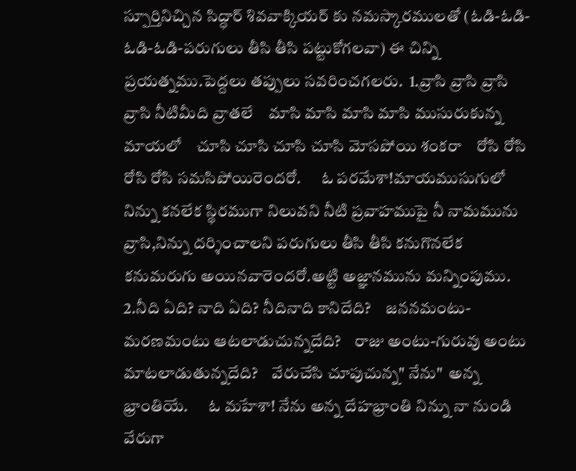స్పూర్తినిచ్చిన సిద్ధార్ శివవాక్కియర్ కు నమస్కారములతో (ఓడి-ఓడి-ఓడి-ఓడి-పరుగులు తీసి తీసి పట్టుకోగలవా) ఈ చిన్ని ప్రయత్నము.పెద్దలు తప్పులు సవరించగలరు.  1.వ్రాసి వ్రాసి వ్రాసి వ్రాసి నీటిమీది వ్రాతలే    మాసి మాసి మాసి మాసి ముసురుకున్న మాయలో    చూసి చూసి చూసి చూసి మోసపోయి శంకరా    రోసి రోసి రోసి రోసి సమసిపోయిరెందరో.      ఓ పరమేశా!మాయముసుగులో నిన్ను కనలేక స్థిరముగా నిలువని నీటి ప్రవాహముపై నీ నామమును వ్రాసి,నిన్ను దర్శించాలని పరుగులు తీసి తీసి కనుగొనలేక కనుమరుగు అయినవారెందరో.అట్టి అజ్ఞానమును మన్నింపుము.  2.నీది ఏది? నాది ఏది? నీదినాది కానిదేది?    జననమంటు-మరణమంటు ఆటలాడుచున్నదేది?    రాజు అంటు-గురువు అంటు మాటలాడుతున్నదేది?    వేరుచేసి చూపుచున్న" నేను"  అన్న భ్రాంతియే.      ఓ మహేశా! నేను అన్న దేహభ్రాంతి నిన్ను నా నుండి వేరుగా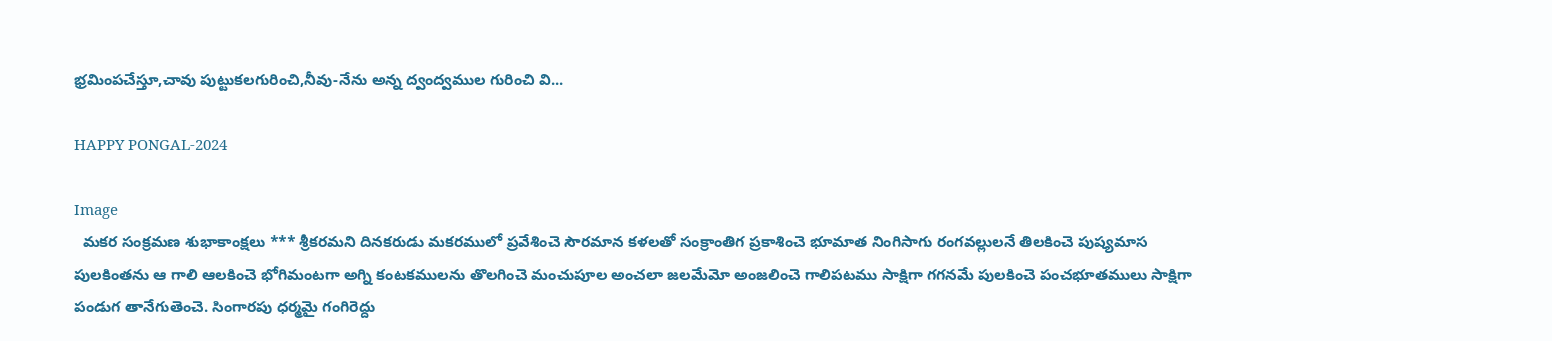భ్రమింపచేస్తూ,చావు పుట్టుకలగురించి,నీవు-నేను అన్న ద్వంద్వముల గురించి వి...

HAPPY PONGAL-2024

Image
  మకర సంక్రమణ శుభాకాంక్షలు *** శ్రీకరమని దినకరుడు మకరములో ప్రవేశించె సౌరమాన కళలతో సంక్రాంతిగ ప్రకాశించె భూమాత నింగిసాగు రంగవల్లులనే తిలకించె పుష్యమాస పులకింతను ఆ గాలి ఆలకించె భోగిమంటగా అగ్ని కంటకములను తొలగించె మంచుపూల అంచలా జలమేమో అంజలించె గాలిపటము సాక్షిగా గగనమే పులకించె పంచభూతములు సాక్షిగా పండుగ తానేగుతెంచె. సింగారపు ధర్మమై గంగిరెద్దు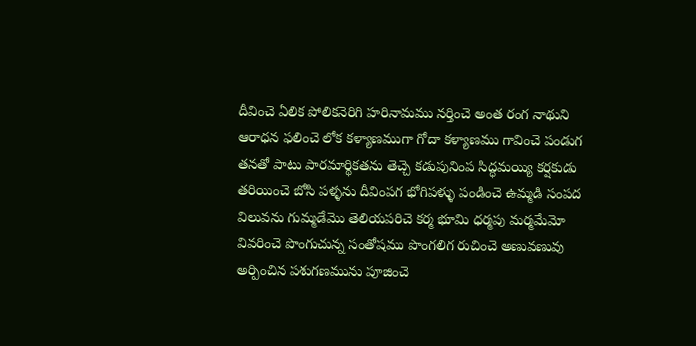దీవించె ఏలిక పోలికనెరిగి హరినామము నర్తించె అంత రంగ నాథుని ఆరాధన ఫలించె లోక కళ్యాణముగా గోదా కళ్యాణము గావించె పండుగ తనతో పాటు పారమార్థికతను తెచ్చె కడుపునింప సిద్ధమయ్యి కర్షకుడు తరియించె బోసి పళ్ళను దీవింపగ భోగిపళ్ళు పండించె ఉమ్మడి సంపద విలువను గుమ్మడేమొ తెలియపరిచె కర్మ భూమి ధర్మపు మర్మమేమో వివరించె పొంగుచున్న సంతోషము పొంగలిగ రుచించె అణువణువు అర్పించిన పశుగణమును పూజించె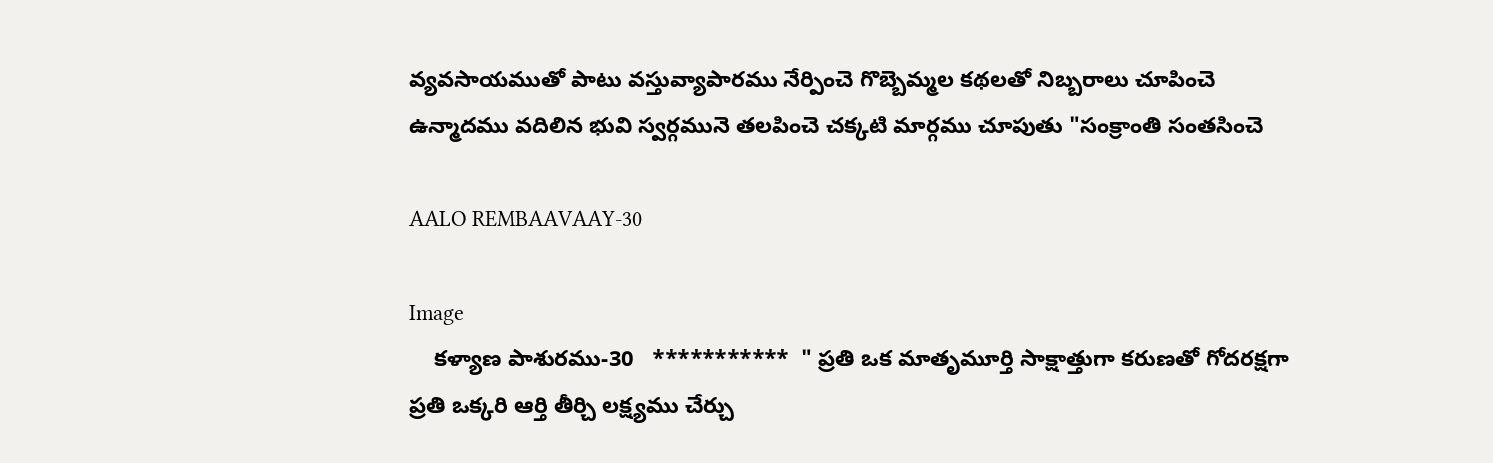వ్యవసాయముతో పాటు వస్తువ్యాపారము నేర్పించె గొబ్బెమ్మల కథలతో నిబ్బరాలు చూపించె ఉన్మాదము వదిలిన భువి స్వర్గమునె తలపించె చక్కటి మార్గము చూపుతు "సంక్రాంతి సంతసించె

AALO REMBAAVAAY-30

Image
    కళ్యాణ పాశురము-30   ***********  " ప్రతి ఒక మాతృమూర్తి సాక్షాత్తుగా కరుణతో గోదరక్షగా   ప్రతి ఒక్కరి ఆర్తి తీర్చి లక్ష్యము చేర్చు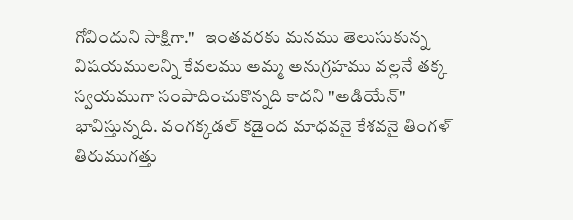గోవిందుని సాక్షిగా."   ఇంతవరకు మనము తెలుసుకున్న విషయములన్ని కేవలము అమ్మ అనుగ్రహము వల్లనే తక్క  స్వయముగా సంపాదించుకొన్నది కాదని "అడియేన్" భావిస్తున్నది. వంగక్కడల్ కడైంద మాధవనై కేశవనై తింగళ్ తిరుముగత్తు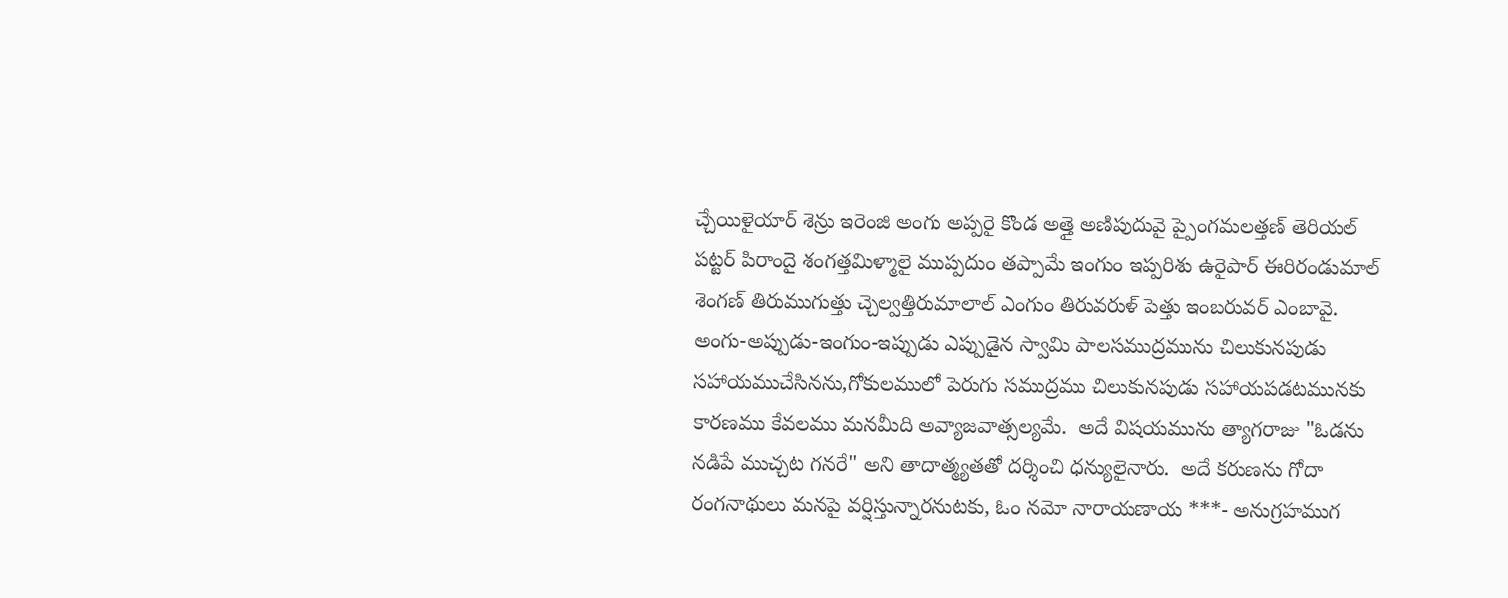చ్చేయిళైయార్ శెన్రు ఇరెంజి అంగు అప్పరై కొండ అత్తై అణిపుదువై ప్పైంగమలత్తణ్ తెరియల్ పట్టర్ పిరాందై శంగత్తమిళ్మాలై ముప్పదుం తప్పామే ఇంగుం ఇప్పరిశు ఉరైపార్ ఈరిరండుమాల్ శెంగణ్ తిరుముగుత్తు చ్చెల్వత్తిరుమాలాల్ ఎంగుం తిరువరుళ్ పెత్తు ఇంబరువర్ ఎంబావై.  అంగు-అప్పుడు-ఇంగుం-ఇప్పుడు ఎప్పుడైన స్వామి పాలసముద్రమును చిలుకునపుడు సహాయముచేసినను,గోకులములో పెరుగు సముద్రము చిలుకునపుడు సహాయపడటమునకు కారణము కేవలము మనమీది అవ్యాజవాత్సల్యమే.  అదే విషయమును త్యాగరాజు "ఓడను నడిపే ముచ్చట గనరే" అని తాదాత్మ్యతతో దర్శించి ధన్యులైనారు.  అదే కరుణను గోదా రంగనాథులు మనపై వర్షిస్తున్నారనుటకు, ఓం నమో నారాయణాయ ***- అనుగ్రహముగ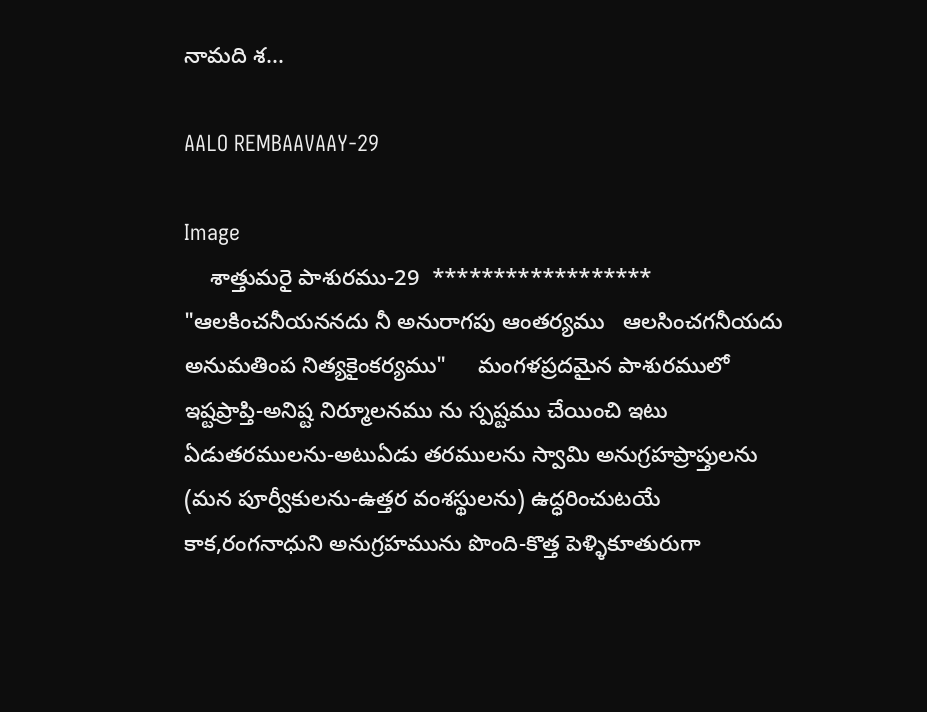నామది శ...

AALO REMBAAVAAY-29

Image
    శాత్తుమరై పాశురము-29  ******************  "ఆలకించనీయననదు నీ అనురాగపు ఆంతర్యము   ఆలసించగనీయదు  అనుమతింప నిత్యకైంకర్యము"     మంగళప్రదమైన పాశురములో ఇష్టప్రాప్తి-అనిష్ట నిర్మూలనము ను స్పష్టము చేయించి ఇటు ఏడుతరములను-అటుఏడు తరములను స్వామి అనుగ్రహప్రాప్తులను (మన పూర్వీకులను-ఉత్తర వంశస్థులను) ఉద్ధరించుటయే కాక,రంగనాధుని అనుగ్రహమును పొంది-కొత్త పెళ్ళికూతురుగా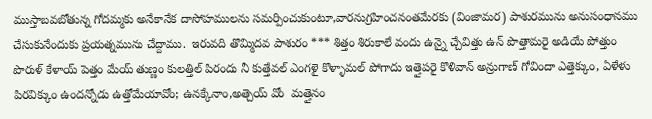ముస్తాబవబోతున్న గోదమ్మకు అనేకానేక దాసోహములను సమర్పించుకుంటూ,వారనుగ్రహించనంతమేరకు (వింజామర) పాశురమును అనుసంధానము చేసుకునేందుకు ప్రయత్నమును చేద్దాము.  ఇరువది తొమ్మిదవ పాశురం *** శిత్తం శిరుకాలే వందు ఉన్నై చ్చేవిత్తు ఉన్ పొత్తామరై అడియే పోత్తుం పొరుళ్ కేళాయ్ పెత్తం మేయ్ తుణ్ణం కులత్తిల్ పిరందు నీ కుత్తేవల్ ఎంగళై కొళ్ళామల్ పోగాదు ఇత్తైపరై కొళివాన్ అన్రుగాణ్ గోవిందా ఎత్తెక్కుం, ఏళేళు పిరవిక్కుం ఉందన్నోడు ఉత్తోమేయావోం; ఉనక్కేనాం,అత్చెయ్ వోం  మత్తైనం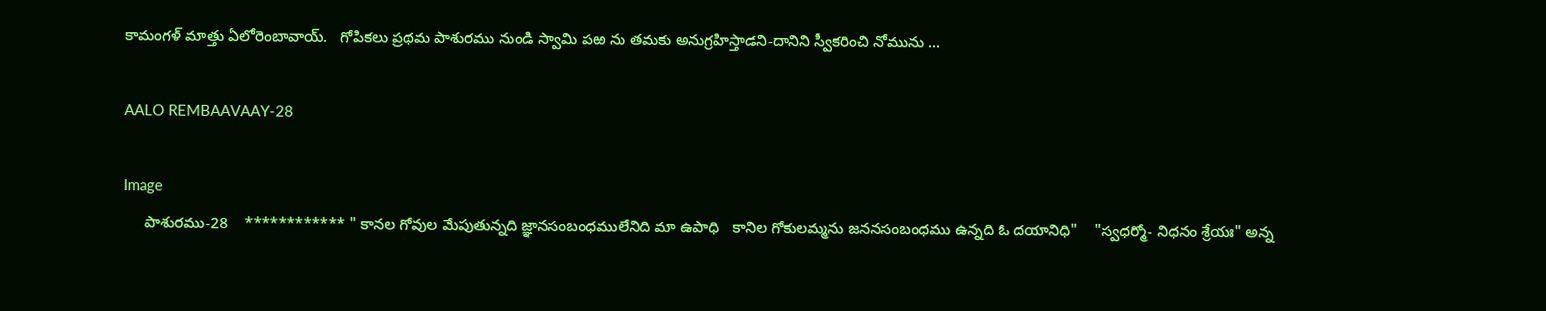కామంగళ్ మాత్తు ఏలోరెంబావాయ్.   గోపికలు ప్రథమ పాశురము నుండి స్వామి పఱ ను తమకు అనుగ్రహిస్తాడని-దానిని స్వీకరించి నోమును ...

AALO REMBAAVAAY-28

Image
     పాశురము-28    ************ " కానల గోవుల మేపుతున్నది జ్ఞానసంబంధములేనిది మా ఉపాధి   కానిల గోకులమ్మను జననసంబంధము ఉన్నది ఓ దయానిధి"    "స్వధర్మో- నిధనం శ్రేయః" అన్న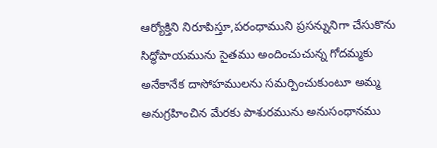ఆర్యోక్తిని నిరూపిస్తూ,పరంధాముని ప్రసన్నునిగా చేసుకొను సిద్ధోపాయమును సైతము అందించుచున్న గోదమ్మకు అనేకానేక దాసోహములను సమర్పించుకుంటూ అమ్మ అనుగ్రహించిన మేరకు పాశురమును అనుసంధానము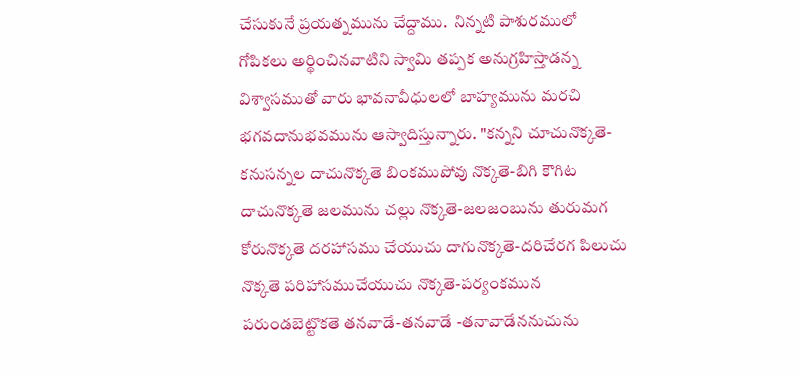చేసుకునే ప్రయత్నమును చేద్దాము.  నిన్నటి పాశురములో గోపికలు అర్థించినవాటిని స్వామి తప్పక అనుగ్రహిస్తాడన్న విశ్వాసముతో వారు భావనావీధులలో బాహ్యమును మరచి భగవదానుభవమును ఆస్వాదిస్తున్నారు. "కన్నని చూచునొక్కతె-కనుసన్నల దాచునొక్కతె బింకముపోవు నొక్కతె-బిగి కౌగిట దాచునొక్కతె జలమును చల్లు నొక్కతె-జలజంబును తురుమగ కోరునొక్కతె దరహాసము చేయుచు దాగునొక్కతె-దరిచేరగ పిలుచు నొక్కతె పరిహాసముచేయుచు నొక్కతె-పర్యంకమున పరుండబెట్టొకతె తనవాడే-తనవాడే -తనావాడేననుచును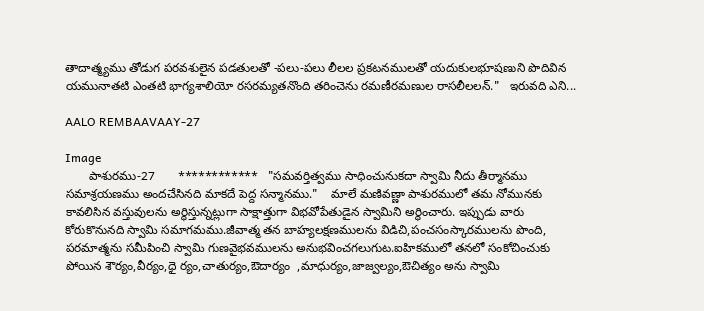తాదాత్మ్యము తోడుగ పరవశులైన పడతులతో -పలు-పలు లీలల ప్రకటనములతో యదుకులభూషణుని పొదివిన యమునాతటి ఎంతటి భాగ్యశాలియో రసరమ్యతనొంది తరించెను రమణీరమణుల రాసలీలలన్."   ఇరువది ఎని...

AALO REMBAAVAAY-27

Image
       పాశురము-27       ************   "సమవర్తిత్వము సాధించునుకదా స్వామి నీదు తీర్మానము   సమాశ్రయణము అందచేసినది మాకదే పెద్ద సన్మానము."    మాలే మణివణ్ణా పాశురములో తమ నోమునకు కావలిసిన వస్తువులను అర్థిస్తున్నట్లుగా సాక్షాత్తుగా విభవోపేతుడైన స్వామిని అర్థించారు. ఇప్పుడు వారు కోరుకొనునది స్వామి సమాగమము.జీవాత్మ తన బాహ్యలక్షణములను విడిచి,పంచసంస్కారములను పొంది, పరమాత్మను సమీపించి స్వామి గుణవైభవములను అనుభవించగలుగుట.ఐహికములో తనలో సంకోచించుకు పోయిన శౌర్యం,వీర్యం,ధై ర్యం,చాతుర్యం,ఔదార్యం  ,మాధుర్యం,జాజ్వల్యం,ఔచిత్యం అను స్వామి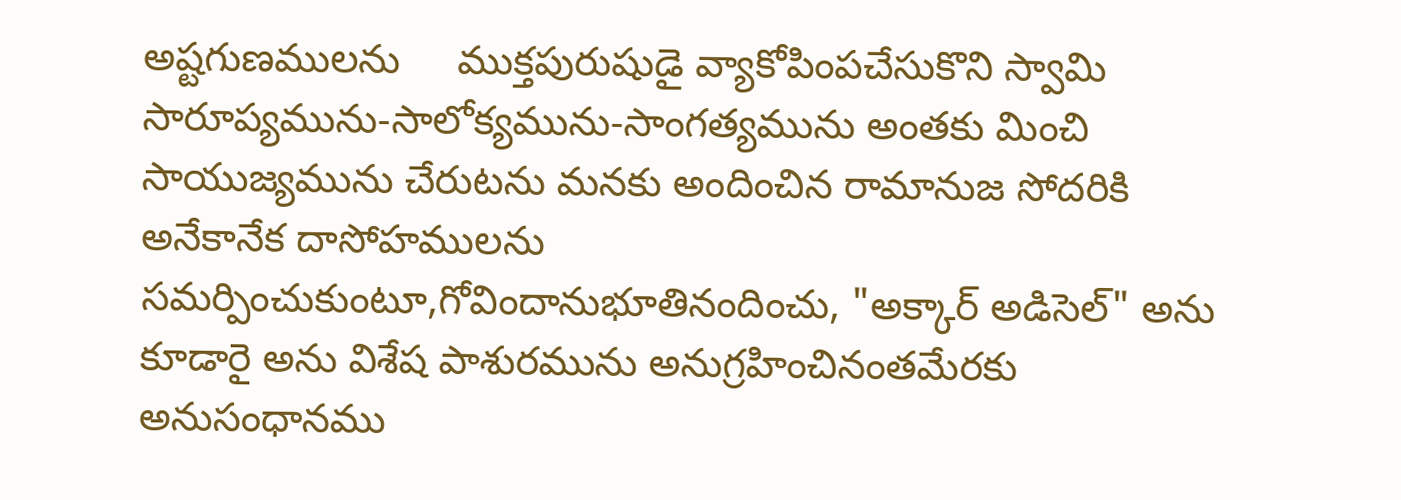అష్టగుణములను     ముక్తపురుషుడై వ్యాకోపింపచేసుకొని స్వామి సారూప్యమును-సాలోక్యమును-సాంగత్యమును అంతకు మించి సాయుజ్యమును చేరుటను మనకు అందించిన రామానుజ సోదరికి అనేకానేక దాసోహములను సమర్పించుకుంటూ,గోవిందానుభూతినందించు, "అక్కార్ అడిసెల్" అను కూడారై అను విశేష పాశురమును అనుగ్రహించినంతమేరకు అనుసంధానము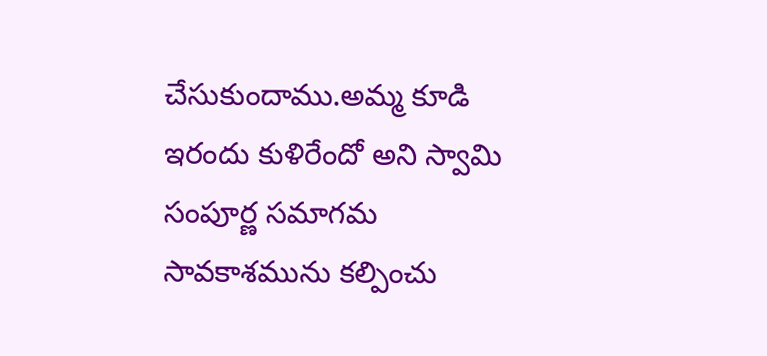చేసుకుందాము.అమ్మ కూడి ఇరందు కుళిరేందో అని స్వామి సంపూర్ణ సమాగమ సావకాశమును కల్పించు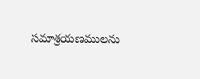సమాశ్రయణములను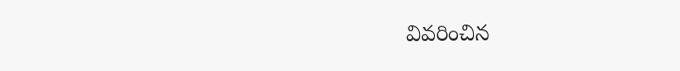వివరించిన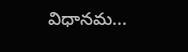విధానమ...